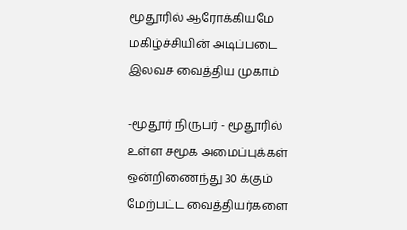மூதூரில் ஆரோக்கியமே மகிழ்ச்சியின் அடிப்படை இலவச வைத்திய முகாம்

-மூதூர் நிருபர் - மூதூரில் உள்ள சமூக அமைப்புக்கள் ஒன்றிணைந்து 30 க்கும் மேற்பட்ட வைத்தியர்களை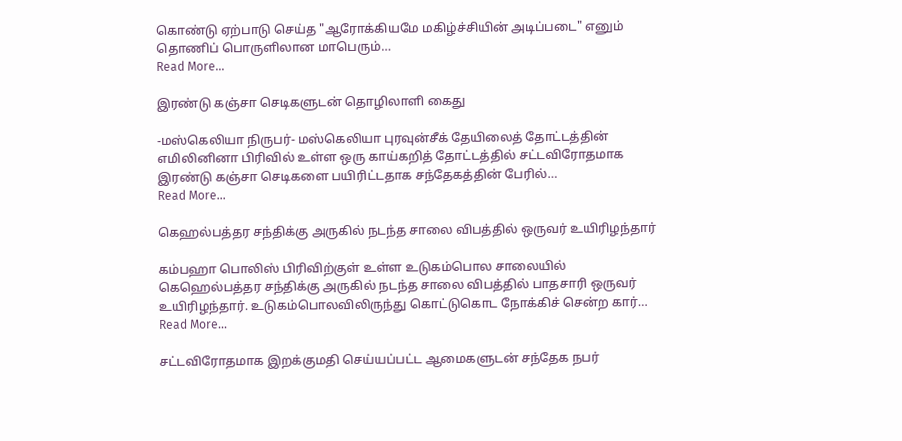கொண்டு ஏற்பாடு செய்த "ஆரோக்கியமே மகிழ்ச்சியின் அடிப்படை" எனும் தொணிப் பொருளிலான மாபெரும்…
Read More...

இரண்டு கஞ்சா செடிகளுடன் தொழிலாளி கைது

-மஸ்கெலியா நிருபர்- மஸ்கெலியா புரவுன்சீக் தேயிலைத் தோட்டத்தின் எமிலினினா பிரிவில் உள்ள ஒரு காய்கறித் தோட்டத்தில் சட்டவிரோதமாக இரண்டு கஞ்சா செடிகளை பயிரிட்டதாக சந்தேகத்தின் பேரில்…
Read More...

கெஹல்பத்தர சந்திக்கு அருகில் நடந்த சாலை விபத்தில் ஒருவர் உயிரிழந்தார்

கம்பஹா பொலிஸ் பிரிவிற்குள் உள்ள உடுகம்பொல சாலையில் கெஹெல்பத்தர சந்திக்கு அருகில் நடந்த சாலை விபத்தில் பாதசாரி ஒருவர் உயிரிழந்தார். உடுகம்பொலவிலிருந்து கொட்டுகொட நோக்கிச் சென்ற கார்…
Read More...

சட்டவிரோதமாக இறக்குமதி செய்யப்பட்ட ஆமைகளுடன் சந்தேக நபர்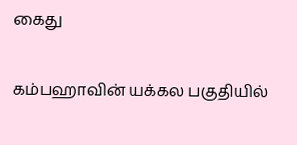கைது

கம்பஹாவின் யக்கல பகுதியில்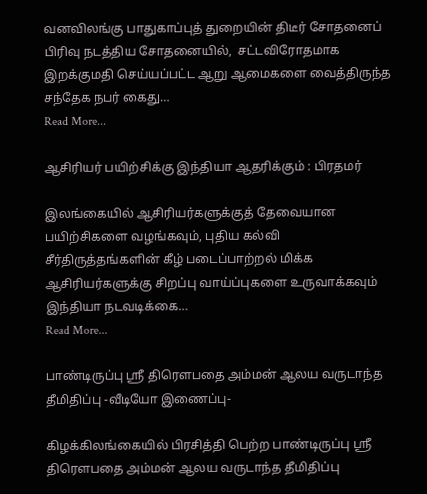வனவிலங்கு பாதுகாப்புத் துறையின் திடீர் சோதனைப் பிரிவு நடத்திய சோதனையில்,  சட்டவிரோதமாக இறக்குமதி செய்யப்பட்ட ஆறு ஆமைகளை வைத்திருந்த சந்தேக நபர் கைது…
Read More...

ஆசிரியர் பயிற்சிக்கு இந்தியா ஆதரிக்கும் : பிரதமர்

இலங்கையில் ஆசிரியர்களுக்குத் தேவையான பயிற்சிகளை வழங்கவும், புதிய கல்வி சீர்திருத்தங்களின் கீழ் படைப்பாற்றல் மிக்க ஆசிரியர்களுக்கு சிறப்பு வாய்ப்புகளை உருவாக்கவும் இந்தியா நடவடிக்கை…
Read More...

பாண்டிருப்பு ஸ்ரீ திரௌபதை அம்மன் ஆலய வருடாந்த தீமிதிப்பு -வீடியோ இணைப்பு-

கிழக்கிலங்கையில் பிரசித்தி பெற்ற பாண்டிருப்பு ஸ்ரீ திரௌபதை அம்மன் ஆலய வருடாந்த தீமிதிப்பு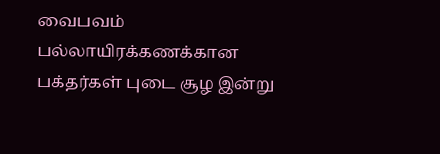வைபவம் பல்லாயிரக்கணக்கான பக்தர்கள் புடை சூழ இன்று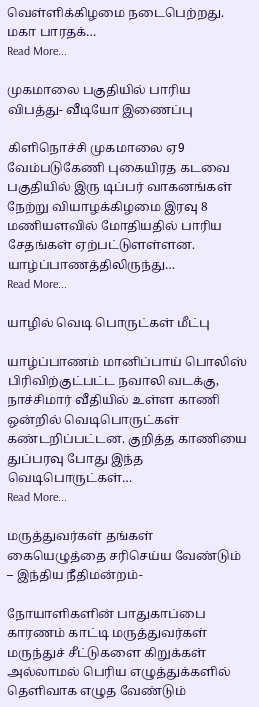வெள்ளிக்கிழமை நடைபெற்றது. மகா பாரதக்…
Read More...

முகமாலை பகுதியில் பாரிய விபத்து- வீடியோ இணைப்பு

கிளிநொச்சி முகமாலை ஏ9 வேம்படுகேணி புகையிரத கடவை பகுதியில் இரு டிப்பர் வாகனங்கள் நேற்று வியாழக்கிழமை இரவு 8 மணியளவில் மோதியதில் பாரிய சேதங்கள் ஏற்பட்டுளள்ளன. யாழ்ப்பாணத்திலிருந்து…
Read More...

யாழில் வெடி பொருட்கள் மீட்பு

யாழ்ப்பாணம் மானிப்பாய் பொலிஸ் பிரிவிற்குட்பட்ட நவாலி வடக்கு, நாச்சிமார் வீதியில் உள்ள காணி ஒன்றில் வெடிபொருட்கள் கண்டறிப்பட்டன. குறித்த காணியை துப்பரவு போது இந்த வெடிபொருட்கள்…
Read More...

மருத்துவர்கள் தங்கள் கையெழுத்தை சரிசெய்ய வேண்டும் – இந்திய நீதிமன்றம்-

நோயாளிகளின் பாதுகாப்பை காரணம் காட்டி மருத்துவர்கள் மருந்துச் சீட்டுகளை கிறுக்கள் அல்லாமல் பெரிய எழுத்துக்களில் தெளிவாக எழுத வேண்டும்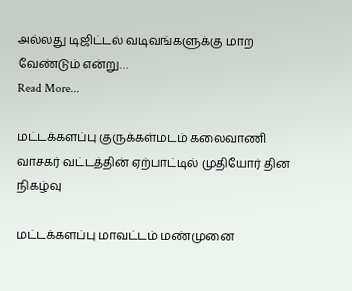அல்லது டிஜிட்டல் வடிவங்களுக்கு மாற வேண்டும் என்று…
Read More...

மட்டக்களப்பு குருக்கள்மடம் கலைவாணி வாசகர் வட்டத்தின் ஏற்பாட்டில் முதியோர் தின நிகழ்வு

மட்டக்களப்பு மாவட்டம் மண்முனை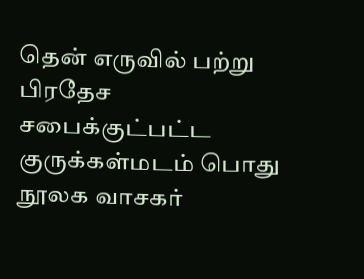தென் எருவில் பற்று பிரதேச சபைக்குட்பட்ட குருக்கள்மடம் பொது நூலக வாசகர்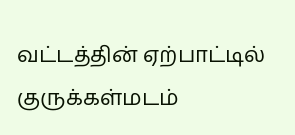வட்டத்தின் ஏற்பாட்டில் குருக்கள்மடம்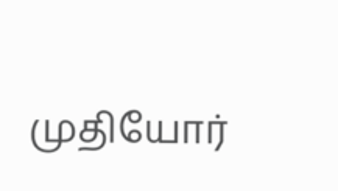முதியோர்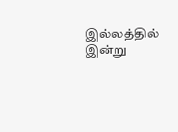இல்லத்தில் இன்று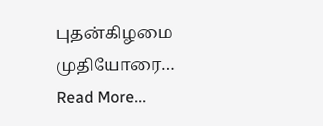புதன்கிழமை முதியோரை…
Read More...